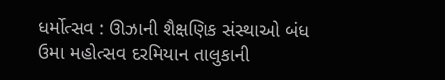ધર્મોત્સવ : ઊઝાની શૈક્ષણિક સંસ્થાઓ બંધ
ઉમા મહોત્સવ દરમિયાન તાલુકાની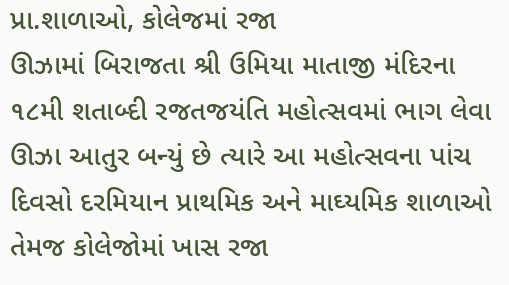પ્રા.શાળાઓ, કોલેજમાં રજા
ઊઝામાં બિરાજતા શ્રી ઉમિયા માતાજી મંદિરના ૧૮મી શતાબ્દી રજતજયંતિ મહોત્સવમાં ભાગ લેવા ઊઝા આતુર બન્યું છે ત્યારે આ મહોત્સવના પાંચ દિવસો દરમિયાન પ્રાથમિક અને માઘ્યમિક શાળાઓ તેમજ કોલેજોમાં ખાસ રજા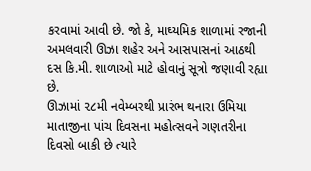કરવામાં આવી છે. જો કે, માઘ્યમિક શાળામાં રજાની અમલવારી ઊઝા શહેર અને આસપાસનાં આઠથી દસ કિ.મી. શાળાઓ માટે હોવાનું સૂત્રો જણાવી રહ્યા છે.
ઊઝામાં ૨૮મી નવેમ્બરથી પ્રારંભ થનારા ઉમિયા માતાજીના પાંચ દિવસના મહોત્સવને ગણતરીના દિવસો બાકી છે ત્યારે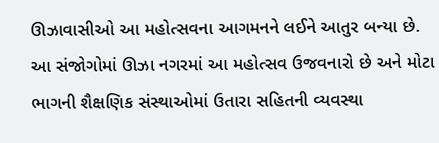ઊઝાવાસીઓ આ મહોત્સવના આગમનને લઈને આતુર બન્યા છે. આ સંજોગોમાં ઊઝા નગરમાં આ મહોત્સવ ઉજવનારો છે અને મોટા ભાગની શૈક્ષણિક સંસ્થાઓમાં ઉતારા સહિતની વ્યવસ્થા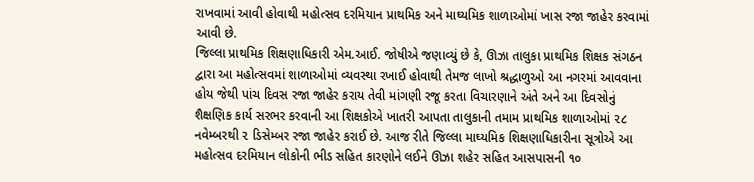રાખવામાં આવી હોવાથી મહોત્સવ દરમિયાન પ્રાથમિક અને માઘ્યમિક શાળાઓમાં ખાસ રજા જાહેર કરવામાં આવી છે.
જિલ્લા પ્રાથમિક શિક્ષણાધિકારી એમ.આઈ. જોષીએ જણાવ્યું છે કે, ઊઝા તાલુકા પ્રાથમિક શિક્ષક સંગઠન દ્વારા આ મહોત્સવમાં શાળાઓમાં વ્યવસ્થા રખાઈ હોવાથી તેમજ લાખો શ્રદ્ધાળુઓ આ નગરમાં આવવાના હોય જેથી પાંચ દિવસ રજા જાહેર કરાય તેવી માંગણી રજૂ કરતા વિચારણાને અંતે અને આ દિવસોનું શૈક્ષણિક કાર્ય સરભર કરવાની આ શિક્ષકોએ ખાતરી આપતા તાલુકાની તમામ પ્રાથમિક શાળાઓમાં ૨૮ નવેમ્બરથી ૨ ડિસેમ્બર રજા જાહેર કરાઈ છે. આજ રીતે જિલ્લા માઘ્યમિક શિક્ષણાધિકારીના સૂત્રોએ આ મહોત્સવ દરમિયાન લોકોની ભીડ સહિત કારણોને લઈને ઊઝા શહેર સહિત આસપાસની ૧૦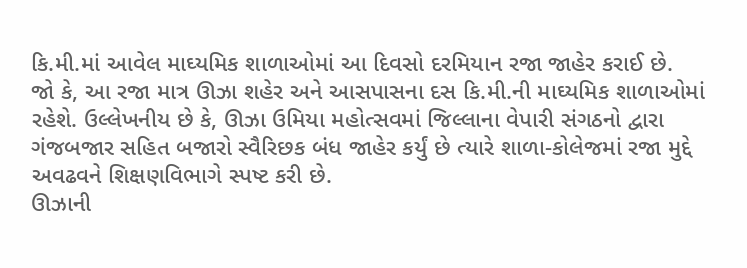કિ.મી.માં આવેલ માઘ્યમિક શાળાઓમાં આ દિવસો દરમિયાન રજા જાહેર કરાઈ છે.
જો કે, આ રજા માત્ર ઊઝા શહેર અને આસપાસના દસ કિ.મી.ની માઘ્યમિક શાળાઓમાં રહેશે. ઉલ્લેખનીય છે કે, ઊઝા ઉમિયા મહોત્સવમાં જિલ્લાના વેપારી સંગઠનો દ્વારા ગંજબજાર સહિત બજારો સ્વૈરિછક બંધ જાહેર કર્યું છે ત્યારે શાળા-કોલેજમાં રજા મુદ્દે અવઢવને શિક્ષણવિભાગે સ્પષ્ટ કરી છે.
ઊઝાની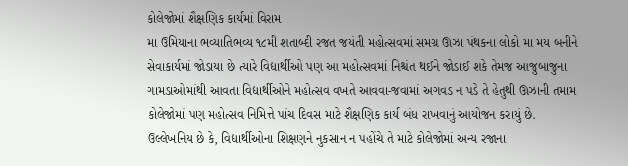કોલેજોમાં શૈક્ષણિક કાર્યમાં વિરામ
મા ઉમિયાના ભવ્યાતિભવ્ય ૧૮મી શતાબ્દી રજત જયંતી મહોત્સવમાં સમગ્ર ઊઝા પંથકના લોકો મા મય બનીને સેવાકાર્યમાં જોડાયા છે ત્યારે વિદ્યાર્થીઓ પણ આ મહોત્સવમાં નિશ્ચંત થઈને જોડાઈ શકે તેમજ આજુબાજુના ગામડાઓમાંથી આવતા વિદ્યાર્થીઓને મહોત્સવ વખતે આવવા-જવામાં અગવડ ન પડે તે હેતુથી ઊઝાની તમામ કોલેજોમાં પણ મહોત્સવ નિમિત્તે પાંચ દિવસ માટે શૈક્ષણિક કાર્ય બંધ રાખવાનું આયોજન કરાયું છે. ઉલ્લેખનિય છે કે, વિદ્યાર્થીઓના શિક્ષણને નુકસાન ન પહોંચે તે માટે કોલેજોમાં અન્ય રજાના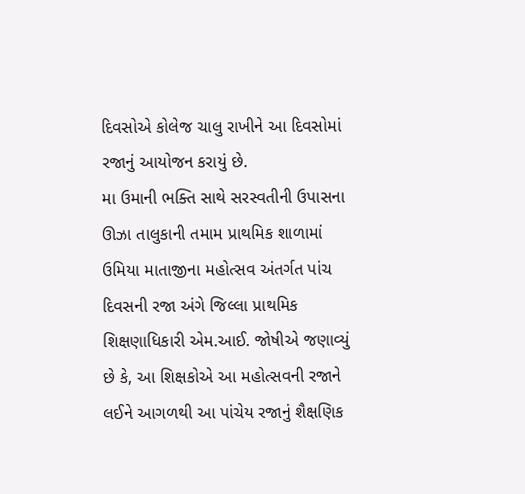દિવસોએ કોલેજ ચાલુ રાખીને આ દિવસોમાં રજાનું આયોજન કરાયું છે.
મા ઉમાની ભક્તિ સાથે સરસ્વતીની ઉપાસના
ઊઝા તાલુકાની તમામ પ્રાથમિક શાળામાં ઉમિયા માતાજીના મહોત્સવ અંતર્ગત પાંચ દિવસની રજા અંગે જિલ્લા પ્રાથમિક શિક્ષણાધિકારી એમ.આઈ. જોષીએ જણાવ્યું છે કે, આ શિક્ષકોએ આ મહોત્સવની રજાને લઈને આગળથી આ પાંચેય રજાનું શૈક્ષણિક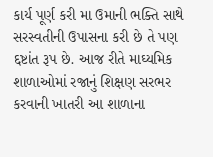કાર્ય પૂર્ણ કરી મા ઉમાની ભક્તિ સાથે સરસ્વતીની ઉપાસના કરી છે તે પણ દ્દષ્ટાંત રૂપ છે. આજ રીતે માઘ્યમિક શાળાઓમાં રજાનું શિક્ષણ સરભર કરવાની ખાતરી આ શાળાના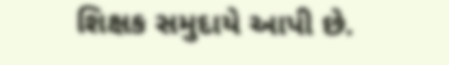શિક્ષક સમુદાયે આપી છે.